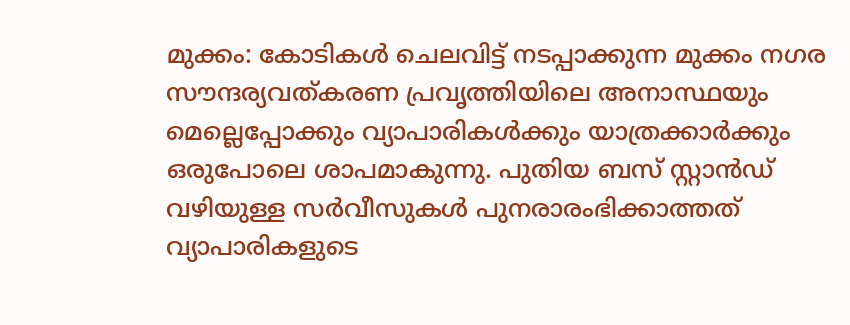മുക്കം: കോടികൾ ചെലവിട്ട് നടപ്പാക്കുന്ന മുക്കം നഗര സൗന്ദര്യവത്കരണ പ്രവൃത്തിയിലെ അനാസ്ഥയും മെല്ലെപ്പോക്കും വ്യാപാരികൾക്കും യാത്രക്കാർക്കും ഒരുപോലെ ശാപമാകുന്നു. പുതിയ ബസ് സ്റ്റാൻഡ് വഴിയുള്ള സർവീസുകൾ പുനരാരംഭിക്കാത്തത് വ്യാപാരികളുടെ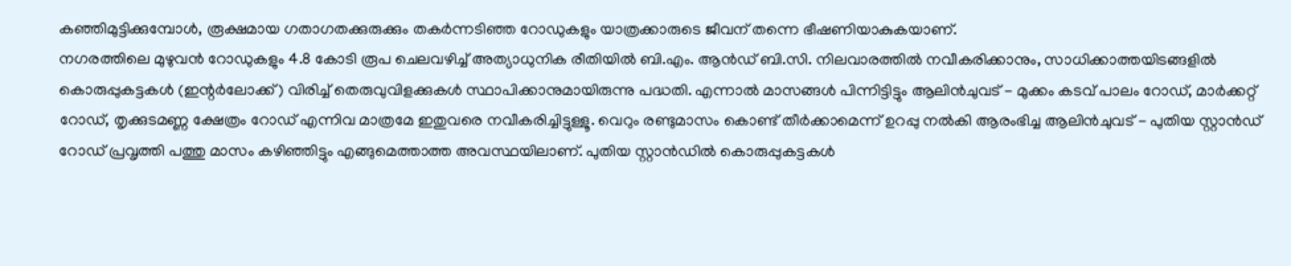കഞ്ഞിമുട്ടിക്കുമ്പോൾ, രൂക്ഷമായ ഗതാഗതക്കുരുക്കും തകർന്നടിഞ്ഞ റോഡുകളും യാത്രക്കാരുടെ ജീവന് തന്നെ ഭീഷണിയാകുകയാണ്.
നഗരത്തിലെ മുഴുവൻ റോഡുകളും 4.8 കോടി രൂപ ചെലവഴിച്ച് അത്യാധുനിക രീതിയിൽ ബി.എം. ആൻഡ് ബി.സി. നിലവാരത്തിൽ നവീകരിക്കാനും, സാധിക്കാത്തയിടങ്ങളിൽ കൊരുപ്പുകട്ടകൾ (ഇന്റർലോക്ക്) വിരിച്ച് തെരുവുവിളക്കുകൾ സ്ഥാപിക്കാനുമായിരുന്നു പദ്ധതി. എന്നാൽ മാസങ്ങൾ പിന്നിട്ടിട്ടും ആലിൻചുവട് - മുക്കം കടവ് പാലം റോഡ്, മാർക്കറ്റ് റോഡ്, തൃക്കുടമണ്ണ ക്ഷേത്രം റോഡ് എന്നിവ മാത്രമേ ഇതുവരെ നവീകരിച്ചിട്ടുള്ളൂ. വെറും രണ്ടുമാസം കൊണ്ട് തീർക്കാമെന്ന് ഉറപ്പു നൽകി ആരംഭിച്ച ആലിൻചുവട് - പുതിയ സ്റ്റാൻഡ് റോഡ് പ്രവൃത്തി പത്തു മാസം കഴിഞ്ഞിട്ടും എങ്ങുമെത്താത്ത അവസ്ഥയിലാണ്. പുതിയ സ്റ്റാൻഡിൽ കൊരുപ്പുകട്ടകൾ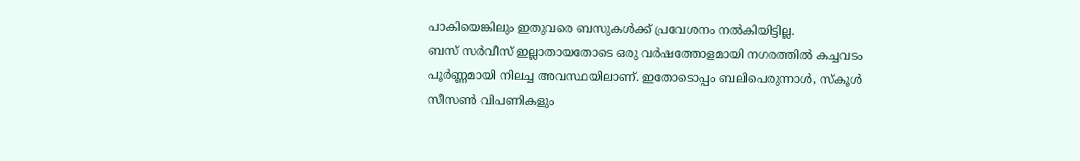പാകിയെങ്കിലും ഇതുവരെ ബസുകൾക്ക് പ്രവേശനം നൽകിയിട്ടില്ല.
ബസ് സർവീസ് ഇല്ലാതായതോടെ ഒരു വർഷത്തോളമായി നഗരത്തിൽ കച്ചവടം പൂർണ്ണമായി നിലച്ച അവസ്ഥയിലാണ്. ഇതോടൊപ്പം ബലിപെരുന്നാൾ, സ്കൂൾ സീസൺ വിപണികളും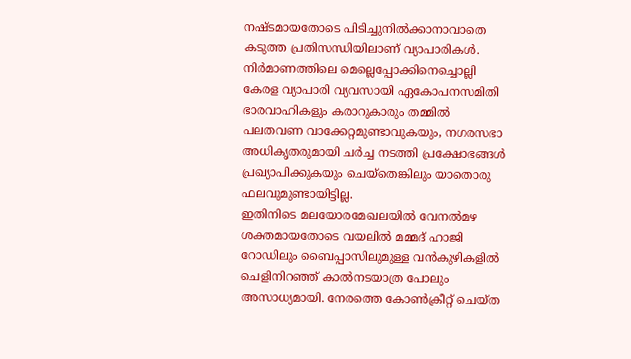നഷ്ടമായതോടെ പിടിച്ചുനിൽക്കാനാവാതെ കടുത്ത പ്രതിസന്ധിയിലാണ് വ്യാപാരികൾ. നിർമാണത്തിലെ മെല്ലെപ്പോക്കിനെച്ചൊല്ലി കേരള വ്യാപാരി വ്യവസായി ഏകോപനസമിതി ഭാരവാഹികളും കരാറുകാരും തമ്മിൽ പലതവണ വാക്കേറ്റമുണ്ടാവുകയും, നഗരസഭാ അധികൃതരുമായി ചർച്ച നടത്തി പ്രക്ഷോഭങ്ങൾ പ്രഖ്യാപിക്കുകയും ചെയ്തെങ്കിലും യാതൊരു ഫലവുമുണ്ടായിട്ടില്ല.
ഇതിനിടെ മലയോരമേഖലയിൽ വേനൽമഴ ശക്തമായതോടെ വയലിൽ മമ്മദ് ഹാജി റോഡിലും ബൈപ്പാസിലുമുള്ള വൻകുഴികളിൽ ചെളിനിറഞ്ഞ് കാൽനടയാത്ര പോലും അസാധ്യമായി. നേരത്തെ കോൺക്രീറ്റ് ചെയ്ത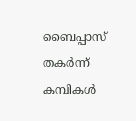ബൈപ്പാസ് തകർന്ന് കമ്പികൾ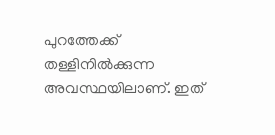പുറത്തേക്ക് തള്ളിനിൽക്കുന്ന അവസ്ഥയിലാണ്. ഇത്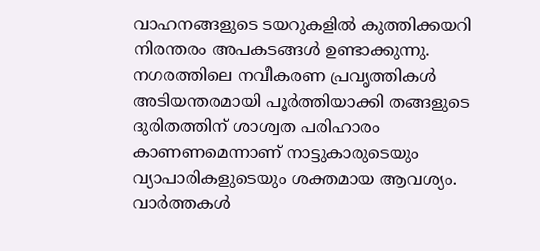വാഹനങ്ങളുടെ ടയറുകളിൽ കുത്തിക്കയറി നിരന്തരം അപകടങ്ങൾ ഉണ്ടാക്കുന്നു. നഗരത്തിലെ നവീകരണ പ്രവൃത്തികൾ അടിയന്തരമായി പൂർത്തിയാക്കി തങ്ങളുടെ ദുരിതത്തിന് ശാശ്വത പരിഹാരം കാണണമെന്നാണ് നാട്ടുകാരുടെയും വ്യാപാരികളുടെയും ശക്തമായ ആവശ്യം.
വാർത്തകൾ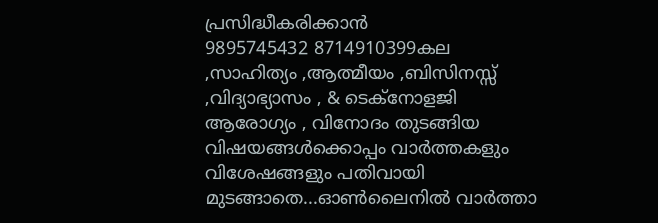പ്രസിദ്ധീകരിക്കാൻ
9895745432 8714910399കല ,സാഹിത്യം ,ആത്മീയം ,ബിസിനസ്സ് ,വിദ്യാഭ്യാസം , & ടെക്നോളജി ആരോഗ്യം , വിനോദം തുടങ്ങിയ വിഷയങ്ങൾക്കൊപ്പം വാർത്തകളും വിശേഷങ്ങളും പതിവായി മുടങ്ങാതെ...ഓൺലൈനിൽ വാർത്താ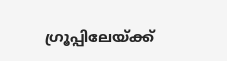ഗ്രൂപ്പിലേയ്ക്ക്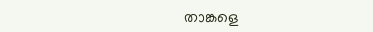താങ്കളെ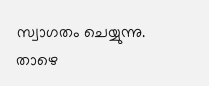സ്വാഗതം ചെയ്യുന്നു. താഴെ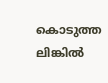കൊടുത്ത ലിങ്കിൽ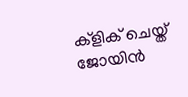ക്ളിക് ചെയ്ത് ജോയിൻ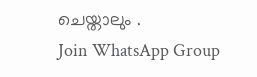ചെയ്താലും .
Join WhatsApp Group